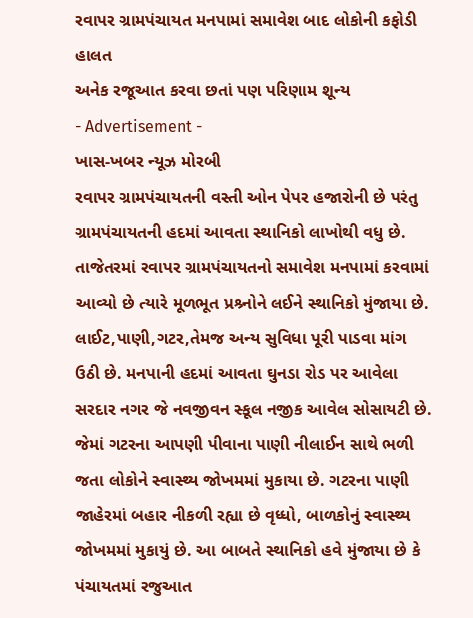રવાપર ગ્રામપંચાયત મનપામાં સમાવેશ બાદ લોકોની કફોડી હાલત
અનેક રજૂઆત કરવા છતાં પણ પરિણામ શૂન્ય
- Advertisement -
ખાસ-ખબર ન્યૂઝ મોરબી
રવાપર ગ્રામપંચાયતની વસ્તી ઓન પેપર હજારોની છે પરંતુ ગ્રામપંચાયતની હદમાં આવતા સ્થાનિકો લાખોથી વધુ છે. તાજેતરમાં રવાપર ગ્રામપંચાયતનો સમાવેશ મનપામાં કરવામાં આવ્યો છે ત્યારે મૂળભૂત પ્રશ્ર્નોને લઈને સ્થાનિકો મુંજાયા છે. લાઈટ,પાણી,ગટર,તેમજ અન્ય સુવિધા પૂરી પાડવા માંગ ઉઠી છે. મનપાની હદમાં આવતા ઘુનડા રોડ પર આવેલા સરદાર નગર જે નવજીવન સ્કૂલ નજીક આવેલ સોસાયટી છે. જેમાં ગટરના આપણી પીવાના પાણી નીલાઈન સાથે ભળી જતા લોકોને સ્વાસ્થ્ય જોખમમાં મુકાયા છે. ગટરના પાણી જાહેરમાં બહાર નીકળી રહ્યા છે વૃધ્ધો, બાળકોનું સ્વાસ્થ્ય જોખમમાં મુકાયું છે. આ બાબતે સ્થાનિકો હવે મુંજાયા છે કે પંચાયતમાં રજુઆત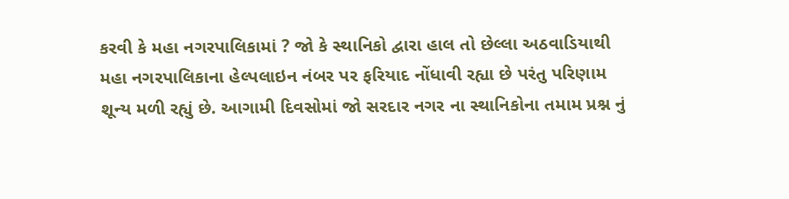કરવી કે મહા નગરપાલિકામાં ? જો કે સ્થાનિકો દ્વારા હાલ તો છેલ્લા અઠવાડિયાથી મહા નગરપાલિકાના હેલ્પલાઇન નંબર પર ફરિયાદ નોંધાવી રહ્યા છે પરંતુ પરિણામ શૂન્ય મળી રહ્યું છે. આગામી દિવસોમાં જો સરદાર નગર ના સ્થાનિકોના તમામ પ્રશ્ન નું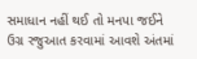સમાધાન નહીં થઈ તો મનપા જઈને ઉગ્ર રજુઆત કરવામાં આવશે અંતમાં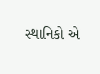સ્થાનિકો એ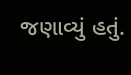જણાવ્યું હતું.